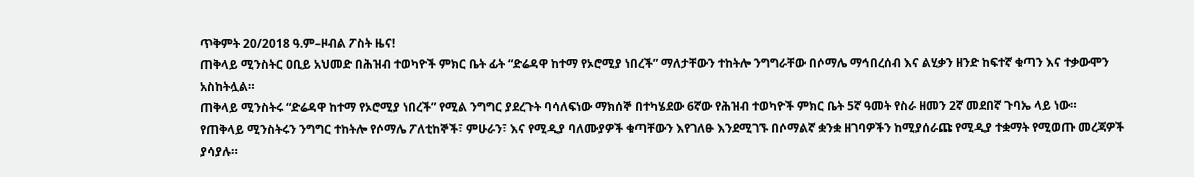ጥቅምት 20/2018 ዓ.ም–ዞብል ፖስት ዜና!
ጠቅላይ ሚንስትር ዐቢይ አህመድ በሕዝብ ተወካዮች ምክር ቤት ፊት “ድሬዳዋ ከተማ የኦሮሚያ ነበረች” ማለታቸውን ተከትሎ ንግግራቸው በሶማሌ ማኅበረሰብ እና ልሂቃን ዘንድ ከፍተኛ ቁጣን እና ተቃውሞን አስከትሏል።
ጠቅላይ ሚንስትሩ “ድሬዳዋ ከተማ የኦሮሚያ ነበረች” የሚል ንግግር ያደረጉት ባሳለፍነው ማክሰኞ በተካሄደው 6ኛው የሕዝብ ተወካዮች ምክር ቤት 5ኛ ዓመት የስራ ዘመን 2ኛ መደበኛ ጉባኤ ላይ ነው።
የጠቅላይ ሚንስትሩን ንግግር ተከትሎ የሶማሌ ፖለቲከኞች፣ ምሁራን፣ እና የሚዲያ ባለሙያዎች ቁጣቸውን እየገለፁ እንደሚገኙ በሶማልኛ ቋንቋ ዘገባዎችን ከሚያሰራጩ የሚዲያ ተቋማት የሚወጡ መረጃዎች ያሳያሉ።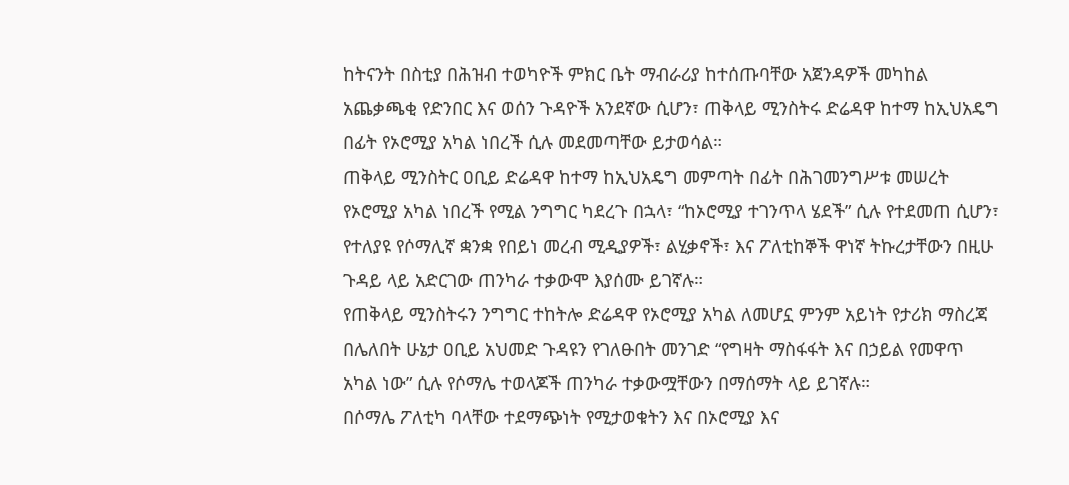ከትናንት በስቲያ በሕዝብ ተወካዮች ምክር ቤት ማብራሪያ ከተሰጡባቸው አጀንዳዎች መካከል አጨቃጫቂ የድንበር እና ወሰን ጉዳዮች አንደኛው ሲሆን፣ ጠቅላይ ሚንስትሩ ድሬዳዋ ከተማ ከኢህአዴግ በፊት የኦሮሚያ አካል ነበረች ሲሉ መደመጣቸው ይታወሳል።
ጠቅላይ ሚንስትር ዐቢይ ድሬዳዋ ከተማ ከኢህአዴግ መምጣት በፊት በሕገመንግሥቱ መሠረት የኦሮሚያ አካል ነበረች የሚል ንግግር ካደረጉ በኋላ፣ “ከኦሮሚያ ተገንጥላ ሄደች” ሲሉ የተደመጠ ሲሆን፣ የተለያዩ የሶማሊኛ ቋንቋ የበይነ መረብ ሚዲያዎች፣ ልሂቃኖች፣ እና ፖለቲከኞች ዋነኛ ትኩረታቸውን በዚሁ ጉዳይ ላይ አድርገው ጠንካራ ተቃውሞ እያሰሙ ይገኛሉ።
የጠቅላይ ሚንስትሩን ንግግር ተከትሎ ድሬዳዋ የኦሮሚያ አካል ለመሆኗ ምንም አይነት የታሪክ ማስረጃ በሌለበት ሁኔታ ዐቢይ አህመድ ጉዳዩን የገለፁበት መንገድ “የግዛት ማስፋፋት እና በኃይል የመዋጥ አካል ነው” ሲሉ የሶማሌ ተወላጆች ጠንካራ ተቃውሟቸውን በማሰማት ላይ ይገኛሉ።
በሶማሌ ፖለቲካ ባላቸው ተደማጭነት የሚታወቁትን እና በኦሮሚያ እና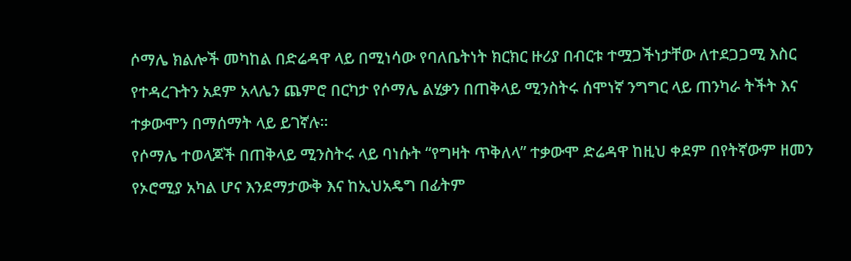ሶማሌ ክልሎች መካከል በድሬዳዋ ላይ በሚነሳው የባለቤትነት ክርክር ዙሪያ በብርቱ ተሟጋችነታቸው ለተደጋጋሚ እስር የተዳረጉትን አደም አላሌን ጨምሮ በርካታ የሶማሌ ልሂቃን በጠቅላይ ሚንስትሩ ሰሞነኛ ንግግር ላይ ጠንካራ ትችት እና ተቃውሞን በማሰማት ላይ ይገኛሉ።
የሶማሌ ተወላጆች በጠቅላይ ሚንስትሩ ላይ ባነሱት “የግዛት ጥቅለላ” ተቃውሞ ድሬዳዋ ከዚህ ቀደም በየትኛውም ዘመን የኦሮሚያ አካል ሆና እንደማታውቅ እና ከኢህአዴግ በፊትም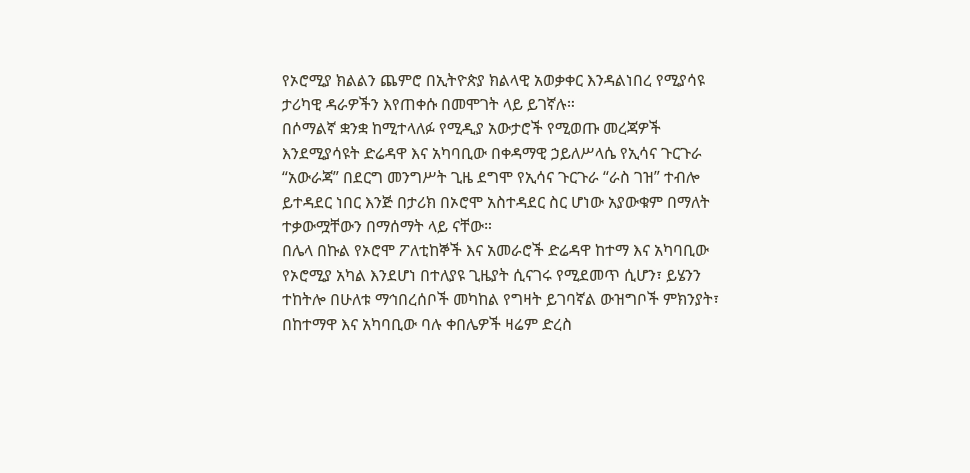የኦሮሚያ ክልልን ጨምሮ በኢትዮጵያ ክልላዊ አወቃቀር እንዳልነበረ የሚያሳዩ ታሪካዊ ዳራዎችን እየጠቀሱ በመሞገት ላይ ይገኛሉ።
በሶማልኛ ቋንቋ ከሚተላለፉ የሚዲያ አውታሮች የሚወጡ መረጃዎች እንደሚያሳዩት ድሬዳዋ እና አካባቢው በቀዳማዊ ኃይለሥላሴ የኢሳና ጉርጉራ “አውራጃ” በደርግ መንግሥት ጊዜ ደግሞ የኢሳና ጉርጉራ “ራስ ገዝ” ተብሎ ይተዳደር ነበር እንጅ በታሪክ በኦሮሞ አስተዳደር ስር ሆነው አያውቁም በማለት ተቃውሟቸውን በማሰማት ላይ ናቸው።
በሌላ በኩል የኦሮሞ ፖለቲከኞች እና አመራሮች ድሬዳዋ ከተማ እና አካባቢው የኦሮሚያ አካል እንደሆነ በተለያዩ ጊዜያት ሲናገሩ የሚደመጥ ሲሆን፣ ይሄንን ተከትሎ በሁለቱ ማኅበረሰቦች መካከል የግዛት ይገባኛል ውዝግቦች ምክንያት፣ በከተማዋ እና አካባቢው ባሉ ቀበሌዎች ዛሬም ድረስ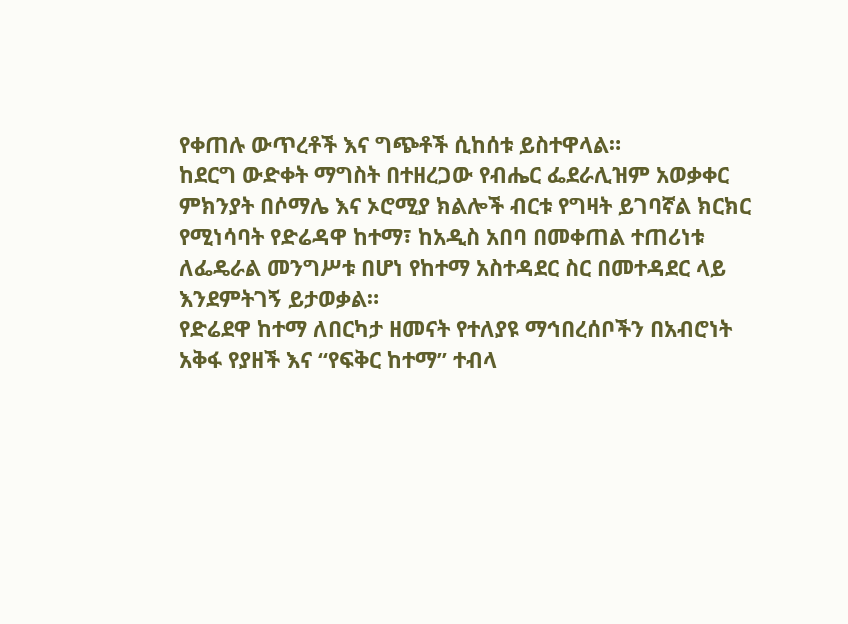የቀጠሉ ውጥረቶች እና ግጭቶች ሲከሰቱ ይስተዋላል።
ከደርግ ውድቀት ማግስት በተዘረጋው የብሔር ፌደራሊዝም አወቃቀር ምክንያት በሶማሌ እና ኦሮሚያ ክልሎች ብርቱ የግዛት ይገባኛል ክርክር የሚነሳባት የድሬዳዋ ከተማ፣ ከአዲስ አበባ በመቀጠል ተጠሪነቱ ለፌዴራል መንግሥቱ በሆነ የከተማ አስተዳደር ስር በመተዳደር ላይ እንደምትገኝ ይታወቃል።
የድሬደዋ ከተማ ለበርካታ ዘመናት የተለያዩ ማኅበረሰቦችን በአብሮነት አቅፋ የያዘች እና “የፍቅር ከተማ” ተብላ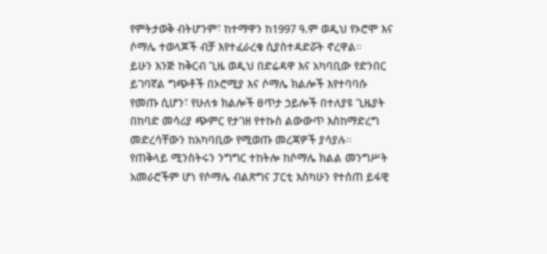የምትታወቅ ብትሆንም፣ ከተማዋን ከ1997 ዓ.ም ወዲህ የኦሮሞ እና ሶማሌ ተወላጆች ብቻ እየተፈራረቁ ሲያስተዳድሯት ኖረዋል።
ይሁን እንጅ ከቅርብ ጊዜ ወዲህ በድሬዳዋ እና አካባቢው የድንበር ይገባኛል ግጭቶች በኦሮሚያ እና ሶማሌ ክልሎች እየተባባሱ የመጡ ሲሆን፣ የሁለቱ ክልሎች ፀጥታ ኃይሎች በተለያዩ ጊዜያት በከባድ መሳሪያ ጭምር የታገዘ የተኩስ ልውውጥ እስከማድረግ መድረሳቸውን ከአካባቢው የሚወጡ መረጃዎች ያሳያሉ።
የጠቅላይ ሚንስትሩን ንግግር ተከትሎ ከሶማሌ ክልል መንግሥት አመራሮችም ሆነ የሶማሌ ብልጽግና ፓርቲ እስካሁን የተሰጠ ይፋዊ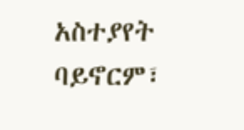አስተያየት ባይኖርም፣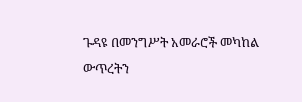ጉዳዩ በመንግሥት አመራሮች መካከል ውጥረትን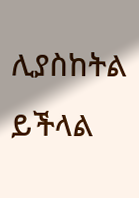ሊያስከትል ይችላል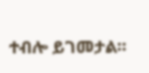ተብሎ ይገመታል።